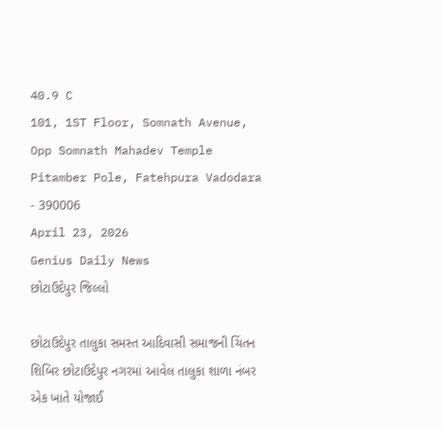40.9 C
101, 1ST Floor, Somnath Avenue, Opp Somnath Mahadev Temple Pitamber Pole, Fatehpura Vadodara - 390006
April 23, 2026
Genius Daily News
છોટાઉદેપુર જિલ્લો

છોટાઉદેપુર તાલુકા સમસ્ત આદિવાસી સમાજની ચિંતન શિબિર છોટાઉદેપુર નગરમાં આવેલ તાલુકા શાળા નંબર એક ખાતે યોજાઈ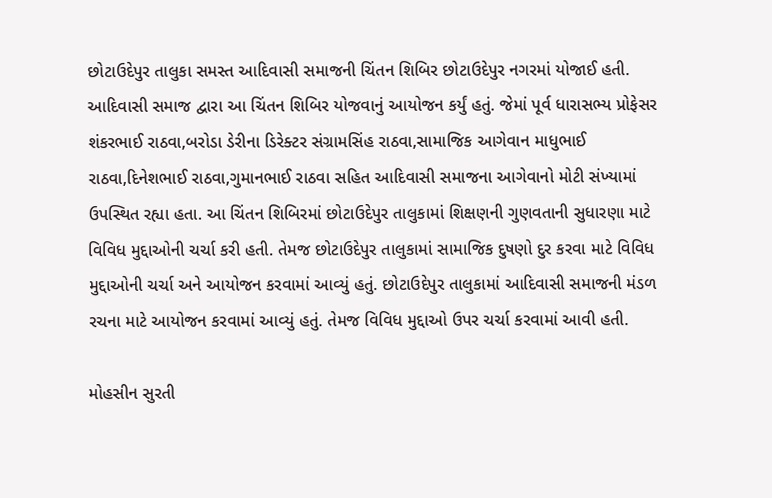છોટાઉદેપુર તાલુકા સમસ્ત આદિવાસી સમાજની ચિંતન શિબિર છોટાઉદેપુર નગરમાં યોજાઈ હતી. આદિવાસી સમાજ દ્વારા આ ચિંતન શિબિર યોજવાનું આયોજન કર્યું હતું. જેમાં પૂર્વ ધારાસભ્ય પ્રોફેસર શંકરભાઈ રાઠવા,બરોડા ડેરીના ડિરેક્ટર સંગ્રામસિંહ રાઠવા,સામાજિક આગેવાન માધુભાઈ રાઠવા,દિનેશભાઈ રાઠવા,ગુમાનભાઈ રાઠવા સહિત આદિવાસી સમાજના આગેવાનો મોટી સંખ્યામાં ઉપસ્થિત રહ્યા હતા. આ ચિંતન શિબિરમાં છોટાઉદેપુર તાલુકામાં શિક્ષણની ગુણવતાની સુધારણા માટે વિવિધ મુદ્દાઓની ચર્ચા કરી હતી. તેમજ છોટાઉદેપુર તાલુકામાં સામાજિક દુષણો દુર કરવા માટે વિવિધ મુદ્દાઓની ચર્ચા અને આયોજન કરવામાં આવ્યું હતું. છોટાઉદેપુર તાલુકામાં આદિવાસી સમાજની મંડળ રચના માટે આયોજન કરવામાં આવ્યું હતું. તેમજ વિવિધ મુદ્દાઓ ઉપર ચર્ચા કરવામાં આવી હતી.

મોહસીન સુરતી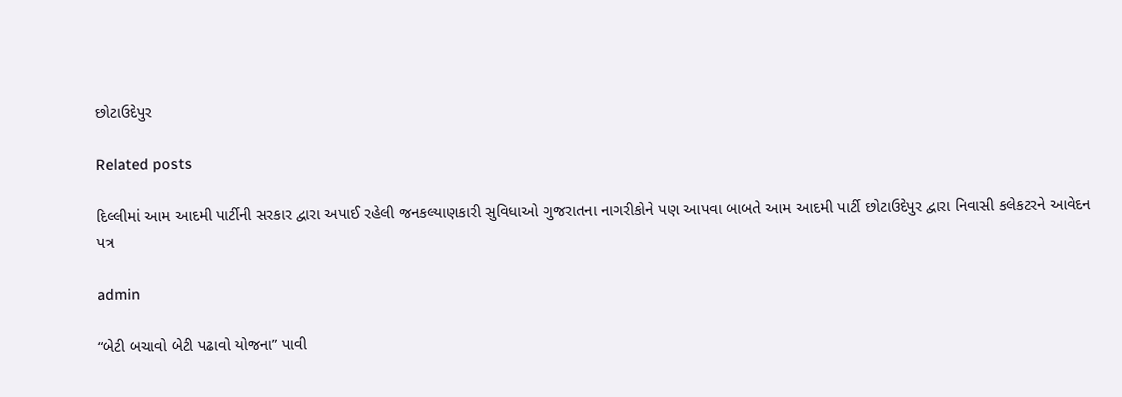છોટાઉદેપુર

Related posts

દિલ્લીમાં આમ આદમી પાર્ટીની સરકાર દ્વારા અપાઈ રહેલી જનકલ્યાણકારી સુવિધાઓ ગુજરાતના નાગરીકોને પણ આપવા બાબતે આમ આદમી પાર્ટી છોટાઉદેપુર દ્વારા નિવાસી કલેકટરને આવેદન પત્ર

admin

“બેટી બચાવો બેટી પઢાવો યોજના” પાવી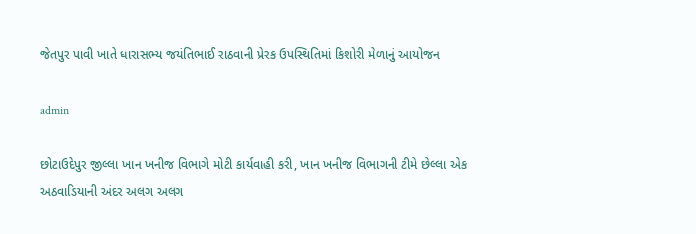જેતપુર પાવી ખાતે ધારાસભ્ય જયંતિભાઈ રાઠવાની પ્રેરક ઉપસ્થિતિમાં કિશોરી મેળાનું આયોજન

admin

છોટાઉદેપુર જીલ્લા ખાન ખનીજ વિભાગે મોટી કાર્યવાહી કરી, ખાન ખનીજ વિભાગની ટીમે છેલ્લા એક અઠવાડિયાની અંદર અલગ અલગ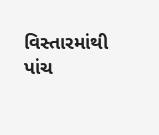વિસ્તારમાંથી પાંચ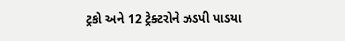ટ્રકો અને 12 ટ્રેક્ટરોને ઝડપી પાડયા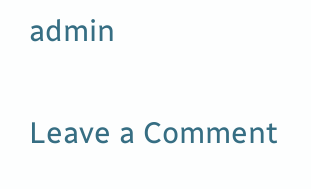admin

Leave a Comment